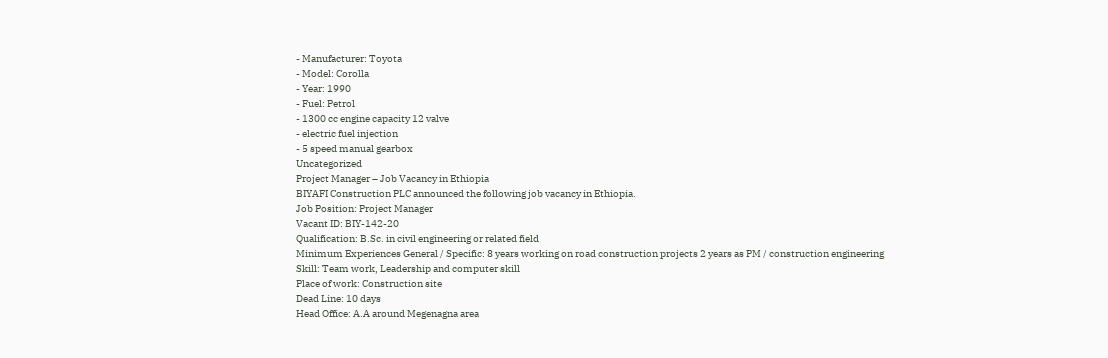- Manufacturer: Toyota
- Model: Corolla
- Year: 1990
- Fuel: Petrol
- 1300 cc engine capacity 12 valve
- electric fuel injection
- 5 speed manual gearbox
Uncategorized
Project Manager – Job Vacancy in Ethiopia
BIYAFI Construction PLC announced the following job vacancy in Ethiopia.
Job Position: Project Manager
Vacant ID: BIY-142-20
Qualification: B.Sc. in civil engineering or related field
Minimum Experiences General / Specific: 8 years working on road construction projects 2 years as PM / construction engineering
Skill: Team work, Leadership and computer skill
Place of work: Construction site
Dead Line: 10 days
Head Office: A.A around Megenagna area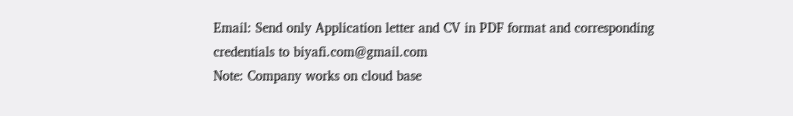Email: Send only Application letter and CV in PDF format and corresponding credentials to biyafi.com@gmail.com
Note: Company works on cloud base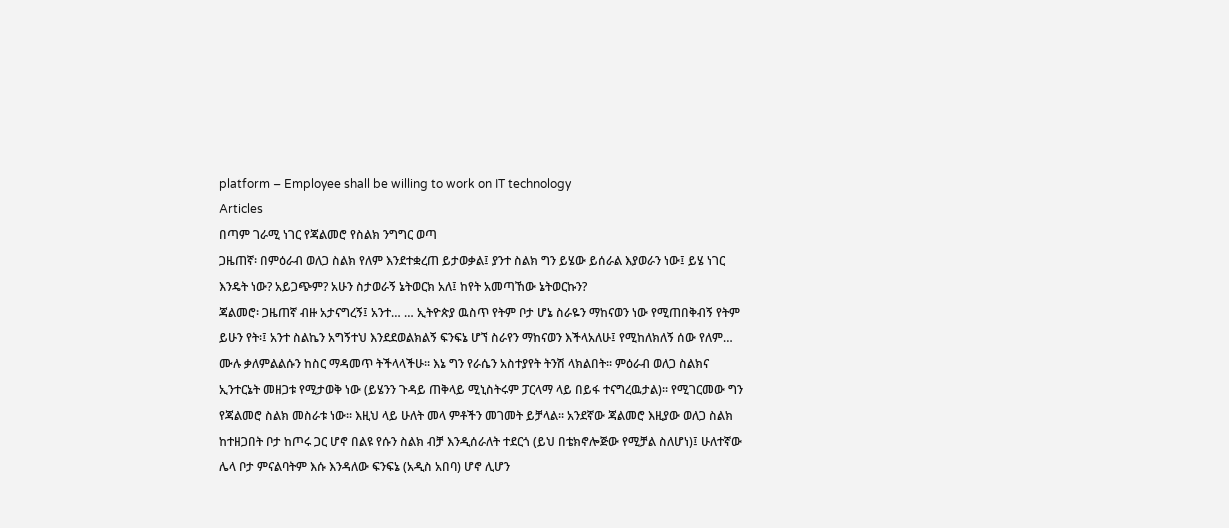platform – Employee shall be willing to work on IT technology
Articles
በጣም ገራሚ ነገር የጃልመሮ የስልክ ንግግር ወጣ
ጋዜጠኛ፡ በምዕራብ ወለጋ ስልክ የለም እንደተቋረጠ ይታወቃል፤ ያንተ ስልክ ግን ይሄው ይሰራል እያወራን ነው፤ ይሄ ነገር እንዴት ነው? አይጋጭም? አሁን ስታወራኝ ኔትወርክ አለ፤ ከየት አመጣኸው ኔትወርኩን?
ጃልመሮ፡ ጋዜጠኛ ብዙ አታናግረኝ፤ አንተ… … ኢትዮጵያ ዉስጥ የትም ቦታ ሆኔ ስራዬን ማከናወን ነው የሚጠበቅብኝ የትም ይሁን የት፡፤ አንተ ስልኬን አግኝተህ እንደደወልክልኝ ፍንፍኔ ሆኘ ስራየን ማከናወን እችላአለሁ፤ የሚከለክለኝ ሰው የለም…
ሙሉ ቃለምልልሱን ከስር ማዳመጥ ትችላላችሁ፡፡ እኔ ግን የራሴን አስተያየት ትንሽ ላክልበት፡፡ ምዕራብ ወለጋ ስልክና ኢንተርኔት መዘጋቱ የሚታወቅ ነው (ይሄንን ጉዳይ ጠቅላይ ሚኒስትሩም ፓርላማ ላይ በይፋ ተናግረዉታል)፡፡ የሚገርመው ግን የጃልመሮ ስልክ መስራቱ ነው፡፡ እዚህ ላይ ሁለት መላ ምቶችን መገመት ይቻላል፡፡ አንደኛው ጃልመሮ እዚያው ወለጋ ስልክ ከተዘጋበት ቦታ ከጦሩ ጋር ሆኖ በልዩ የሱን ስልክ ብቻ እንዲሰራለት ተደርጎ (ይህ በቴክኖሎጅው የሚቻል ስለሆነ)፤ ሁለተኛው ሌላ ቦታ ምናልባትም እሱ እንዳለው ፍንፍኔ (አዲስ አበባ) ሆኖ ሊሆን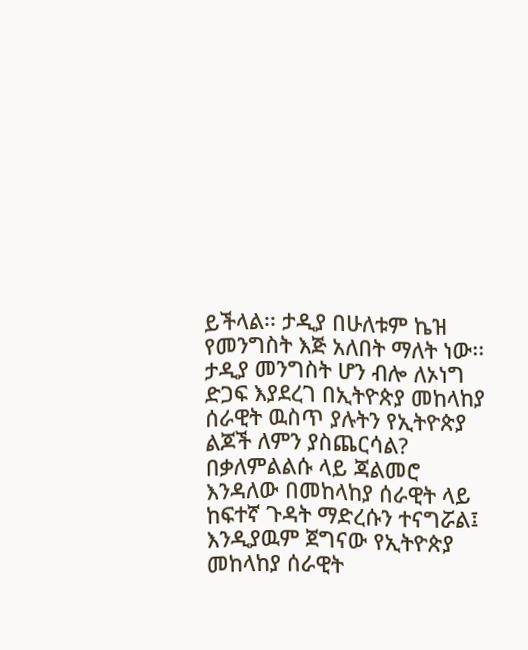ይችላል፡፡ ታዲያ በሁለቱም ኬዝ የመንግስት እጅ አለበት ማለት ነው፡፡ ታዲያ መንግስት ሆን ብሎ ለኦነግ ድጋፍ እያደረገ በኢትዮጵያ መከላከያ ሰራዊት ዉስጥ ያሉትን የኢትዮጵያ ልጆች ለምን ያስጨርሳል?
በቃለምልልሱ ላይ ጃልመሮ እንዳለው በመከላከያ ሰራዊት ላይ ከፍተኛ ጉዳት ማድረሱን ተናግሯል፤ እንዲያዉም ጀግናው የኢትዮጵያ መከላከያ ሰራዊት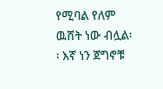የሚባል የለም ዉሸት ነው ብሏል፡፡ እኛ ነን ጀግኖቹ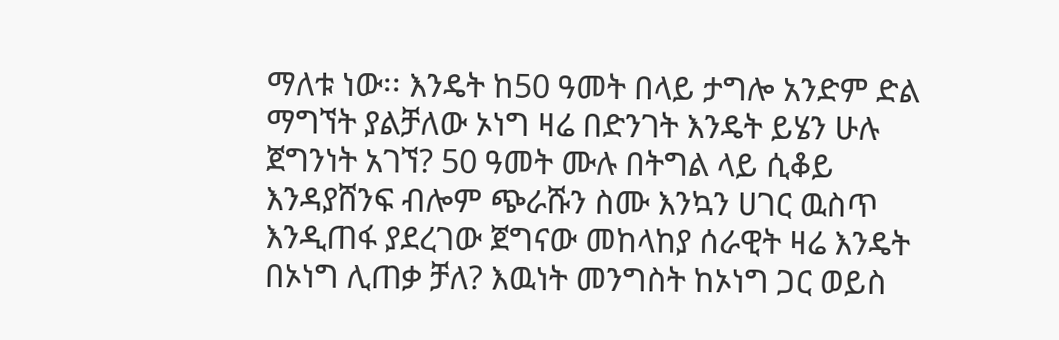ማለቱ ነው፡፡ እንዴት ከ50 ዓመት በላይ ታግሎ አንድም ድል ማግኘት ያልቻለው ኦነግ ዛሬ በድንገት እንዴት ይሄን ሁሉ ጀግንነት አገኘ? 50 ዓመት ሙሉ በትግል ላይ ሲቆይ እንዳያሸንፍ ብሎም ጭራሹን ስሙ እንኳን ሀገር ዉስጥ እንዲጠፋ ያደረገው ጀግናው መከላከያ ሰራዊት ዛሬ እንዴት በኦነግ ሊጠቃ ቻለ? እዉነት መንግስት ከኦነግ ጋር ወይስ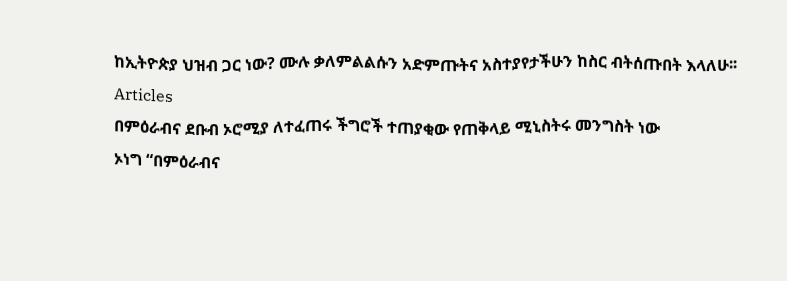ከኢትዮጵያ ህዝብ ጋር ነው? ሙሉ ቃለምልልሱን አድምጡትና አስተያየታችሁን ከስር ብትሰጡበት እላለሁ፡፡
Articles
በምዕራብና ደቡብ ኦሮሚያ ለተፈጠሩ ችግሮች ተጠያቂው የጠቅላይ ሚኒስትሩ መንግስት ነው
ኦነግ “በምዕራብና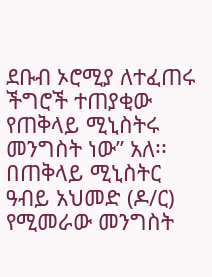ደቡብ ኦሮሚያ ለተፈጠሩ ችግሮች ተጠያቂው የጠቅላይ ሚኒስትሩ መንግስት ነው” አለ፡፡
በጠቅላይ ሚኒስትር ዓብይ አህመድ (ዶ/ር) የሚመራው መንግስት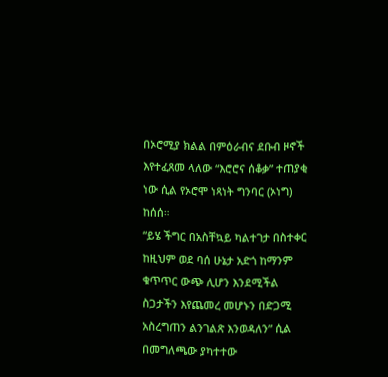በኦሮሚያ ክልል በምዕራብና ደቡብ ዞኖች እየተፈጸመ ላለው “እሮሮና ሰቆቃ” ተጠያቂ ነው ሲል የኦሮሞ ነጻነት ግንባር (ኦነግ) ከሰሰ።
“ይሄ ችግር በአስቸኳይ ካልተገታ በስተቀር ከዚህም ወደ ባሰ ሁኔታ አድጎ ከማንም ቁጥጥር ውጭ ሊሆን እንደሚችል ስጋታችን እየጨመረ መሆኑን በድጋሚ አስረግጠን ልንገልጽ እንወዳለን” ሲል በመግለጫው ያካተተው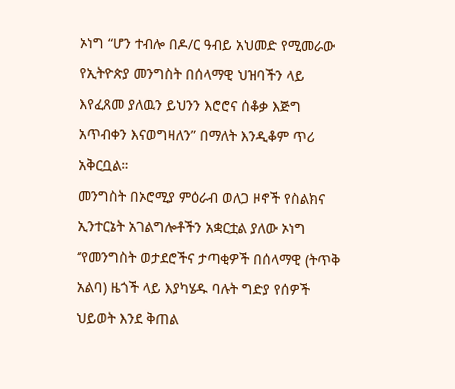ኦነግ “ሆን ተብሎ በዶ/ር ዓብይ አህመድ የሚመራው የኢትዮጵያ መንግስት በሰላማዊ ህዝባችን ላይ እየፈጸመ ያለዉን ይህንን እሮሮና ሰቆቃ እጅግ አጥብቀን እናወግዛለን” በማለት እንዲቆም ጥሪ አቅርቧል።
መንግስት በኦሮሚያ ምዕራብ ወለጋ ዞኖች የስልክና ኢንተርኔት አገልግሎቶችን አቋርቷል ያለው ኦነግ ‘’የመንግስት ወታደሮችና ታጣቂዎች በሰላማዊ (ትጥቅ አልባ) ዜጎች ላይ እያካሄዱ ባሉት ግድያ የሰዎች ህይወት እንደ ቅጠል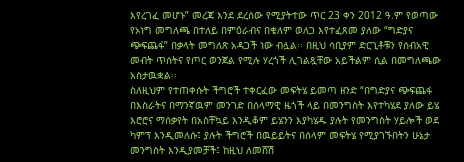እየረገፈ መሆኑ” መረጃ እንደ ደረሰው የሚያትተው ጥር 23 ቀን 2012 ዓ.ም የወጣው የኦነግ መግለጫ በተለይ በምዕራብና በቄለም ወለጋ እየተፈጸመ ያለው “ግድያና ጭፍጨፋ” በቃላት መግለጽ አዳጋች ነው ብሏል፡፡ በዚህ ሳቢያም ድርጊቶቹን የሰብአዊ መብት ጥሰትና የጦር ወንጀል የሚሉ ሃረጎች ሊገልጿቸው አይችልም ሲል በመግለጫው አስታዉቋል፡፡
ስለዚህም የተጠቀሱት ችግሮች ተቀርፈው መፍትሄ ይመጣ ዘንድ “በግድያና ጭፍጨፋ በእስራትና በማንኛዉም መንገድ በሰላማዊ ዜጎች ላይ በመንግስት እየተካሄደ ያለው ይሄ እሮሮና ማሰቃየት በአስቸኳይ እንዲቆም ይሄንን እያካሄዱ ያሉት የመንግስት ሃይሎች ወደ ካምፕ እንዲመለሱ፤ ያሉት ችግሮች በዉይይትና በሰላም መፍትሄ የሚያገኙበትን ሁኔታ መንግስት እንዲያመቻች፤ ከዚህ ለመሸሽ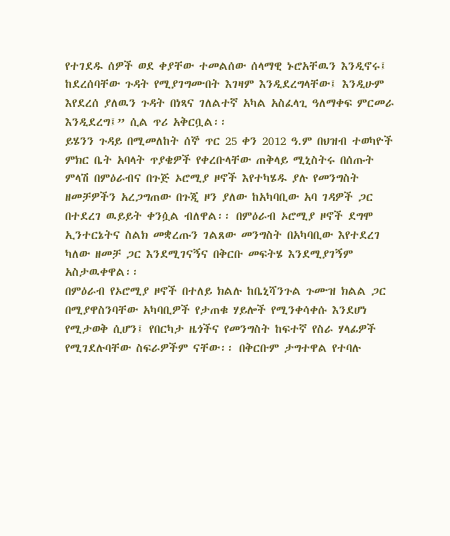የተገደዱ ሰዎች ወደ ቀያቸው ተመልሰው ሰላማዊ ኑሮአቸዉን እንዲኖሩ፤ ከደረሰባቸው ጉዳት የሚያገግሙበት እገዛም እንዲደረግላቸው፤ እንዲሁም እየደረሰ ያለዉን ጉዳት በነጻና ገለልተኛ አካል አስፈላጊ ዓለማቀፍ ምርመራ እንዲደረግ፤” ሲል ጥሪ አቅርቧል፡፡
ይሄንን ጉዳይ በሚመለከት ሰኞ ጥር 25 ቀን 2012 ዓ.ም በህዝብ ተወካዮች ምክር ቤት አባላት ጥያቄዎች የቀረቡላቸው ጠቅላይ ሚኒስትሩ በሰጡት ምላሽ በምዕራብና በጉጅ ኦሮሚያ ዞኖች እየተካሄዱ ያሉ የመንግስት ዘመቻዎችን አረጋግጠው በጉጂ ዞን ያለው ከአካባቢው አባ ገዳዎች ጋር በተደረገ ዉይይት ቀንሷል ብለዋል፡፡ በምዕራብ ኦሮሚያ ዞኖች ደግሞ ኢንተርኔትና ስልክ መቋረጡን ገልጸው መንግስት በአካባቢው እየተደረገ ካለው ዘመቻ ጋር እንደሚገናኝና በቅርቡ መፍትሄ እንደሚያገኝም አስታዉቀዋል፡፡
በምዕራብ የኦሮሚያ ዞኖች በተለይ ክልሉ ከቤኒሻንጉል ጉሙዝ ክልል ጋር በሚያዋስንባቸው አካባቢዎች የታጠቁ ሃይሎች የሚንቀሳቀሱ እንደሆነ የሚታወቅ ሲሆን፤ የበርካታ ዜጎችና የመንግስት ከፍተኛ የስራ ሃላፊዎች የሚገደሉባቸው ስፍራዎችም ናቸው፡፡ በቅርቡም ታግተዋል የተባሉ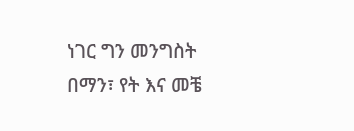ነገር ግን መንግስት በማን፣ የት እና መቼ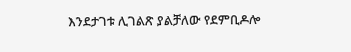እንደታገቱ ሊገልጽ ያልቻለው የደምቢዶሎ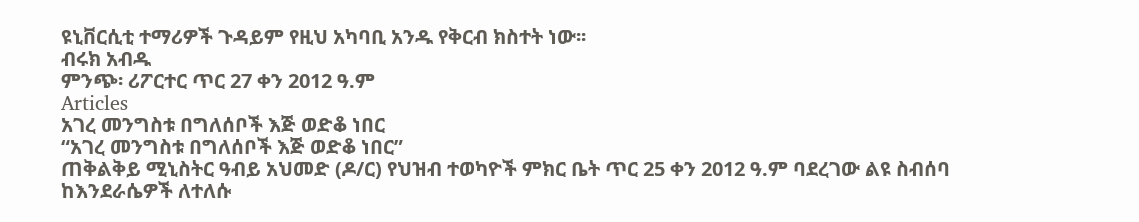ዩኒቨርሲቲ ተማሪዎች ጉዳይም የዚህ አካባቢ አንዱ የቅርብ ክስተት ነው፡፡
ብሩክ አብዱ
ምንጭ፡ ሪፖርተር ጥር 27 ቀን 2012 ዓ.ም
Articles
አገረ መንግስቱ በግለሰቦች እጅ ወድቆ ነበር
“አገረ መንግስቱ በግለሰቦች እጅ ወድቆ ነበር”
ጠቅልቅይ ሚኒስትር ዓብይ አህመድ (ዶ/ር) የህዝብ ተወካዮች ምክር ቤት ጥር 25 ቀን 2012 ዓ.ም ባደረገው ልዩ ስብሰባ ከእንደራሴዎች ለተለሱ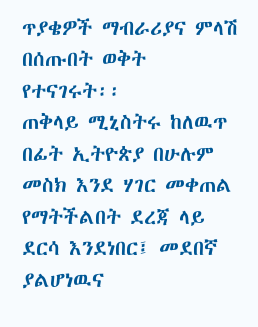ጥያቄዎች ማብራሪያና ምላሽ በሰጡበት ወቅት የተናገሩት፡፡
ጠቅላይ ሚኒስትሩ ከለዉጥ በፊት ኢትዮጵያ በሁሉም መስክ እንደ ሃገር መቀጠል የማትችልበት ደረጃ ላይ ደርሳ እንደነበር፤ መደበኛ ያልሆነዉና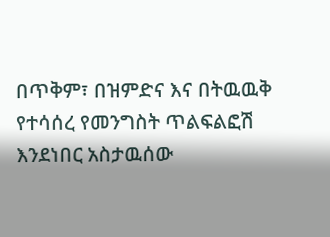በጥቅም፣ በዝምድና እና በትዉዉቅ የተሳሰረ የመንግስት ጥልፍልፎሽ እንደነበር አስታዉሰው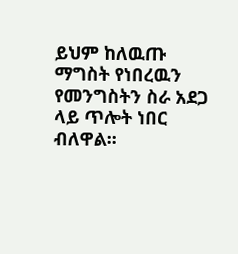ይህም ከለዉጡ ማግስት የነበረዉን የመንግስትን ስራ አደጋ ላይ ጥሎት ነበር ብለዋል፡፡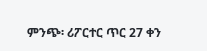ምንጭ፡ ሪፖርተር ጥር 27 ቀን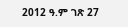2012 ዓ.ም ገጽ 27